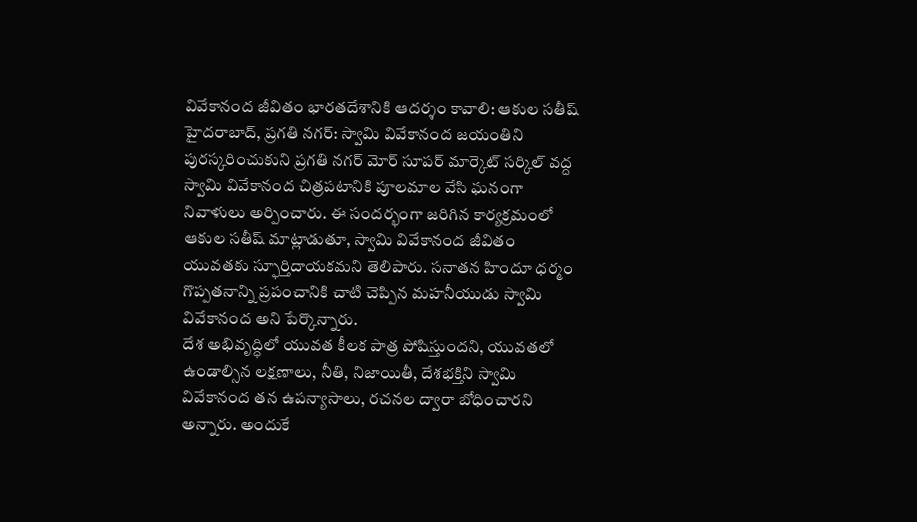వివేకానంద జీవితం భారతదేశానికి ఆదర్శం కావాలి: ఆకుల సతీష్
హైదరాబాద్, ప్రగతి నగర్: స్వామి వివేకానంద జయంతిని పురస్కరించుకుని ప్రగతి నగర్ మోర్ సూపర్ మార్కెట్ సర్కిల్ వద్ద స్వామి వివేకానంద చిత్రపటానికి పూలమాల వేసి ఘనంగా నివాళులు అర్పించారు. ఈ సందర్భంగా జరిగిన కార్యక్రమంలో ఆకుల సతీష్ మాట్లాడుతూ, స్వామి వివేకానంద జీవితం యువతకు స్ఫూర్తిదాయకమని తెలిపారు. సనాతన హిందూ ధర్మం గొప్పతనాన్ని ప్రపంచానికి చాటి చెప్పిన మహనీయుడు స్వామి వివేకానంద అని పేర్కొన్నారు.
దేశ అభివృద్ధిలో యువత కీలక పాత్ర పోషిస్తుందని, యువతలో ఉండాల్సిన లక్షణాలు, నీతి, నిజాయితీ, దేశభక్తిని స్వామి వివేకానంద తన ఉపన్యాసాలు, రచనల ద్వారా బోధించారని అన్నారు. అందుకే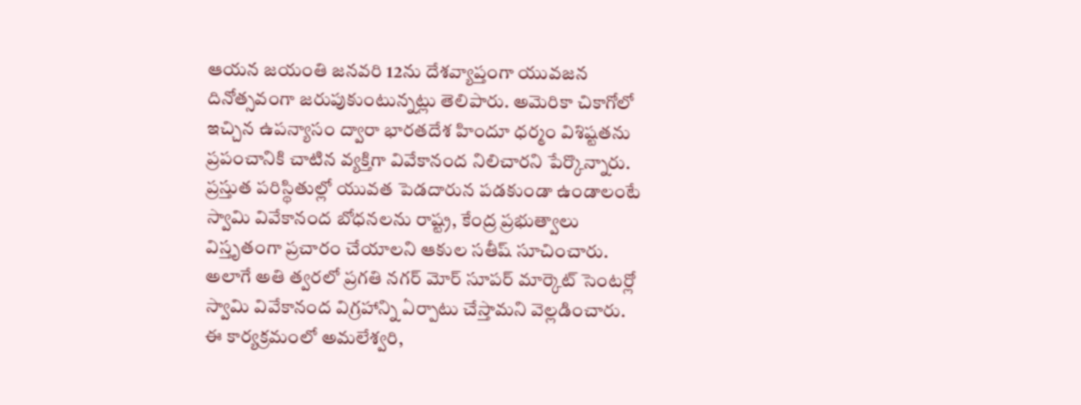ఆయన జయంతి జనవరి 12ను దేశవ్యాప్తంగా యువజన దినోత్సవంగా జరుపుకుంటున్నట్లు తెలిపారు. అమెరికా చికాగోలో ఇచ్చిన ఉపన్యాసం ద్వారా భారతదేశ హిందూ ధర్మం విశిష్టతను ప్రపంచానికి చాటిన వ్యక్తిగా వివేకానంద నిలిచారని పేర్కొన్నారు.
ప్రస్తుత పరిస్థితుల్లో యువత పెడదారున పడకుండా ఉండాలంటే స్వామి వివేకానంద బోధనలను రాష్ట్ర, కేంద్ర ప్రభుత్వాలు విస్తృతంగా ప్రచారం చేయాలని ఆకుల సతీష్ సూచించారు. అలాగే అతి త్వరలో ప్రగతి నగర్ మోర్ సూపర్ మార్కెట్ సెంటర్లో స్వామి వివేకానంద విగ్రహాన్ని ఏర్పాటు చేస్తామని వెల్లడించారు.
ఈ కార్యక్రమంలో అమలేశ్వరి,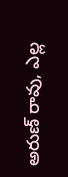అరుణ్ రావు, ఎల్ల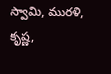స్వామి, మురళి, కృష్ణ,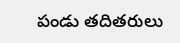పండు తదితరులు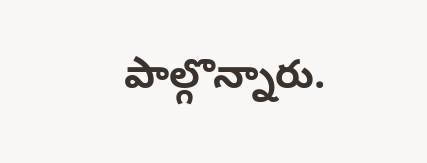పాల్గొన్నారు.